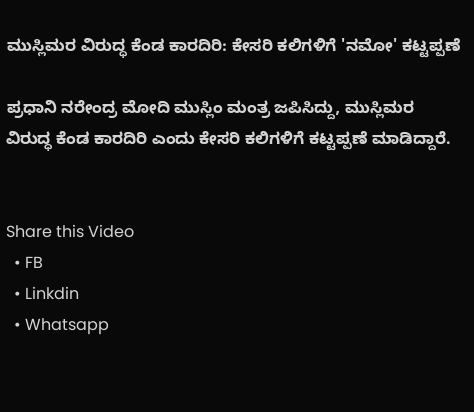ಮುಸ್ಲಿಮರ ವಿರುದ್ಧ ಕೆಂಡ ಕಾರದಿರಿ: ಕೇಸರಿ ಕಲಿಗಳಿಗೆ 'ನಮೋ' ಕಟ್ಟಪ್ಪಣೆ

ಪ್ರಧಾನಿ ನರೇಂದ್ರ ಮೋದಿ ಮುಸ್ಲಿಂ ಮಂತ್ರ ಜಪಿಸಿದ್ದು, ಮುಸ್ಲಿಮರ ವಿರುದ್ಧ ಕೆಂಡ ಕಾರದಿರಿ ಎಂದು ಕೇಸರಿ ಕಲಿಗಳಿಗೆ ಕಟ್ಟಪ್ಪಣೆ ಮಾಡಿದ್ದಾರೆ.


Share this Video
  • FB
  • Linkdin
  • Whatsapp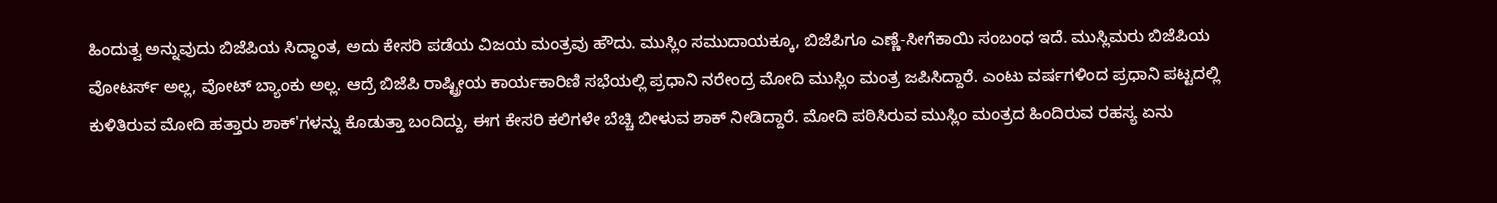ಹಿಂದುತ್ವ ಅನ್ನುವುದು ಬಿಜೆಪಿಯ ಸಿದ್ಧಾಂತ, ಅದು ಕೇಸರಿ ಪಡೆಯ ವಿಜಯ ಮಂತ್ರವು ಹೌದು. ಮುಸ್ಲಿಂ ಸಮುದಾಯಕ್ಕೂ, ಬಿಜೆಪಿಗೂ ಎಣ್ಣೆ-ಸೀಗೆಕಾಯಿ ಸಂಬಂಧ ಇದೆ. ಮುಸ್ಲಿಮರು ಬಿಜೆಪಿಯ ವೋಟರ್ಸ್‌ ಅಲ್ಲ, ವೋಟ್‌ ಬ್ಯಾಂಕು ಅಲ್ಲ. ಆದ್ರೆ ಬಿಜೆಪಿ ರಾಷ್ಟ್ರೀಯ ಕಾರ್ಯಕಾರಿಣಿ ಸಭೆಯಲ್ಲಿ ಪ್ರಧಾನಿ ನರೇಂದ್ರ ಮೋದಿ ಮುಸ್ಲಿಂ ಮಂತ್ರ ಜಪಿಸಿದ್ದಾರೆ. ಎಂಟು ವರ್ಷಗಳಿಂದ ಪ್ರಧಾನಿ ಪಟ್ಟದಲ್ಲಿ ಕುಳಿತಿರುವ ಮೋದಿ ಹತ್ತಾರು ಶಾಕ್‌'ಗಳನ್ನು ಕೊಡುತ್ತಾ ಬಂದಿದ್ದು, ಈಗ ಕೇಸರಿ ಕಲಿಗಳೇ ಬೆಚ್ಚಿ ಬೀಳುವ ಶಾಕ್‌ ನೀಡಿದ್ದಾರೆ. ಮೋದಿ ಪಠಿಸಿರುವ ಮುಸ್ಲಿಂ ಮಂತ್ರದ ಹಿಂದಿರುವ ರಹಸ್ಯ ಏನು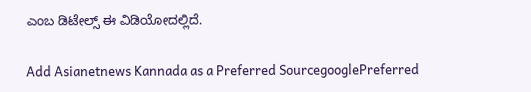ಎಂಬ ಡಿಟೇಲ್ಸ್ ಈ ವಿಡಿಯೋದಲ್ಲಿದೆ.

Add Asianetnews Kannada as a Preferred SourcegooglePreferred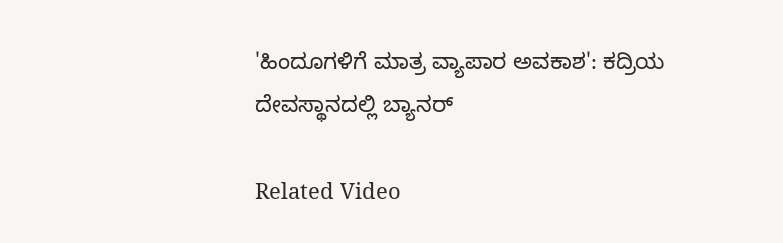'ಹಿಂದೂಗಳಿಗೆ ಮಾತ್ರ ವ್ಯಾಪಾರ ಅವಕಾಶ': ಕದ್ರಿಯ ದೇವಸ್ಥಾನದಲ್ಲಿ ಬ್ಯಾನರ್

Related Video